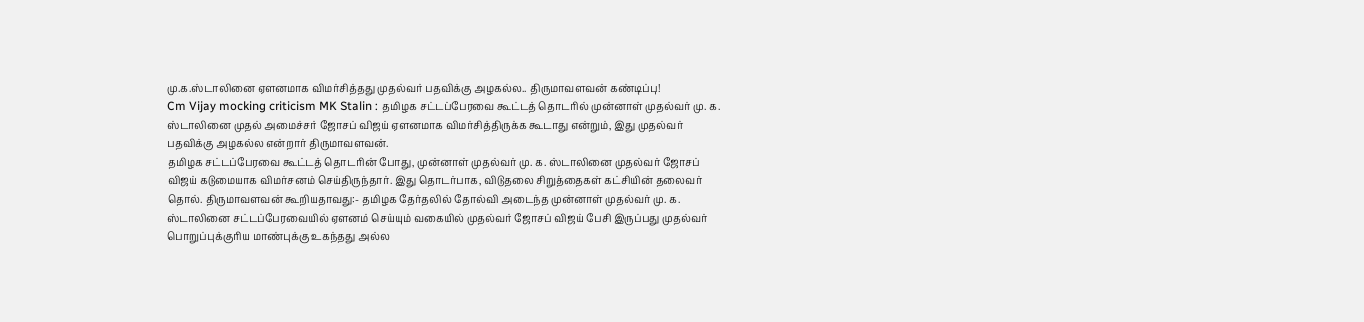மு.க.ஸ்டாலினை ஏளனமாக விமர்சித்தது முதல்வர் பதவிக்கு அழகல்ல.. திருமாவளவன் கண்டிப்பு!
Cm Vijay mocking criticism MK Stalin : தமிழக சட்டப்பேரவை கூட்டத் தொடரில் முன்னாள் முதல்வர் மு. க. ஸ்டாலினை முதல் அமைச்சர் ஜோசப் விஜய் ஏளனமாக விமர்சித்திருக்க கூடாது என்றும், இது முதல்வர் பதவிக்கு அழகல்ல என்றார் திருமாவளவன்.
தமிழக சட்டப்பேரவை கூட்டத் தொடரின் போது, முன்னாள் முதல்வர் மு. க. ஸ்டாலினை முதல்வர் ஜோசப் விஜய் கடுமையாக விமர்சனம் செய்திருந்தார். இது தொடர்பாக, விடுதலை சிறுத்தைகள் கட்சியின் தலைவர் தொல். திருமாவளவன் கூறியதாவது:- தமிழக தேர்தலில் தோல்வி அடைந்த முன்னாள் முதல்வர் மு. க. ஸ்டாலினை சட்டப்பேரவையில் ஏளனம் செய்யும் வகையில் முதல்வர் ஜோசப் விஜய் பேசி இருப்பது முதல்வர் பொறுப்புக்குரிய மாண்புக்கு உகந்தது அல்ல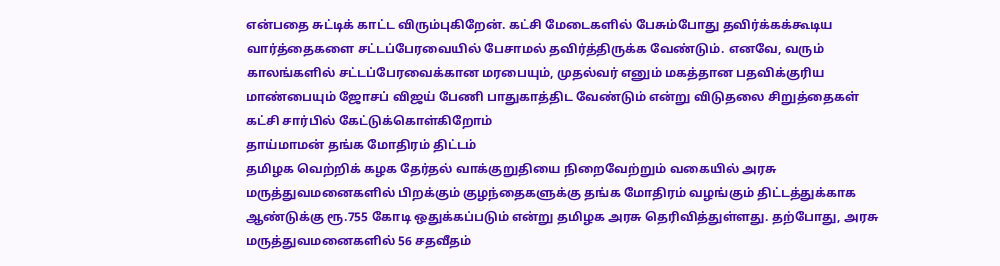என்பதை சுட்டிக் காட்ட விரும்புகிறேன். கட்சி மேடைகளில் பேசும்போது தவிர்க்கக்கூடிய வார்த்தைகளை சட்டப்பேரவையில் பேசாமல் தவிர்த்திருக்க வேண்டும். எனவே, வரும் காலங்களில் சட்டப்பேரவைக்கான மரபையும், முதல்வர் எனும் மகத்தான பதவிக்குரிய மாண்பையும் ஜோசப் விஜய் பேணி பாதுகாத்திட வேண்டும் என்று விடுதலை சிறுத்தைகள் கட்சி சார்பில் கேட்டுக்கொள்கிறோம்
தாய்மாமன் தங்க மோதிரம் திட்டம்
தமிழக வெற்றிக் கழக தேர்தல் வாக்குறுதியை நிறைவேற்றும் வகையில் அரசு மருத்துவமனைகளில் பிறக்கும் குழந்தைகளுக்கு தங்க மோதிரம் வழங்கும் திட்டத்துக்காக ஆண்டுக்கு ரூ.755 கோடி ஒதுக்கப்படும் என்று தமிழக அரசு தெரிவித்துள்ளது. தற்போது, அரசு மருத்துவமனைகளில் 56 சதவீதம்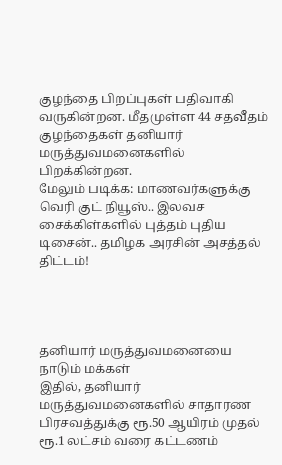குழந்தை பிறப்புகள் பதிவாகி வருகின்றன. மீதமுள்ள 44 சதவீதம் குழந்தைகள் தனியார் மருத்துவமனைகளில் பிறக்கின்றன.
மேலும் படிக்க: மாணவர்களுக்கு வெரி குட் நியூஸ்.. இலவச சைக்கிள்களில் புத்தம் புதிய டிசைன்.. தமிழக அரசின் அசத்தல் திட்டம்!




தனியார் மருத்துவமனையை நாடும் மக்கள்
இதில், தனியார் மருத்துவமனைகளில் சாதாரண பிரசவத்துக்கு ரூ.50 ஆயிரம் முதல் ரூ.1 லட்சம் வரை கட்டணம்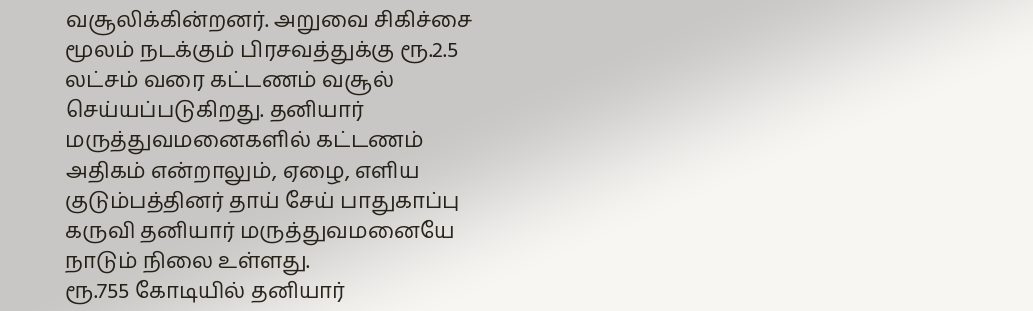வசூலிக்கின்றனர். அறுவை சிகிச்சை மூலம் நடக்கும் பிரசவத்துக்கு ரூ.2.5 லட்சம் வரை கட்டணம் வசூல் செய்யப்படுகிறது. தனியார் மருத்துவமனைகளில் கட்டணம் அதிகம் என்றாலும், ஏழை, எளிய குடும்பத்தினர் தாய் சேய் பாதுகாப்பு கருவி தனியார் மருத்துவமனையே நாடும் நிலை உள்ளது.
ரூ.755 கோடியில் தனியார்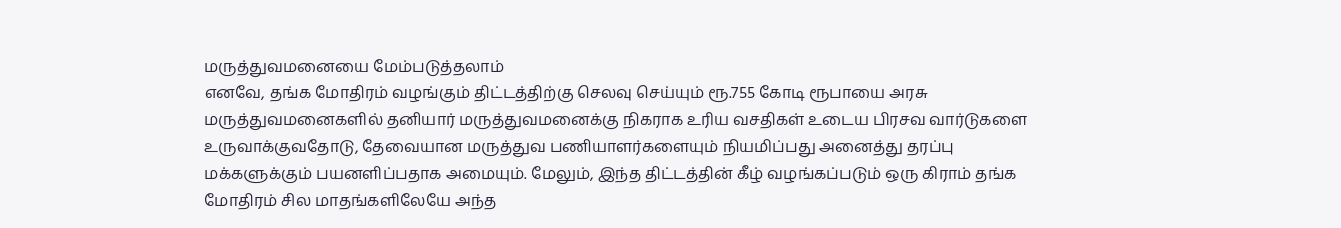மருத்துவமனையை மேம்படுத்தலாம்
எனவே, தங்க மோதிரம் வழங்கும் திட்டத்திற்கு செலவு செய்யும் ரூ.755 கோடி ரூபாயை அரசு மருத்துவமனைகளில் தனியார் மருத்துவமனைக்கு நிகராக உரிய வசதிகள் உடைய பிரசவ வார்டுகளை உருவாக்குவதோடு, தேவையான மருத்துவ பணியாளர்களையும் நியமிப்பது அனைத்து தரப்பு மக்களுக்கும் பயனளிப்பதாக அமையும். மேலும், இந்த திட்டத்தின் கீழ் வழங்கப்படும் ஒரு கிராம் தங்க மோதிரம் சில மாதங்களிலேயே அந்த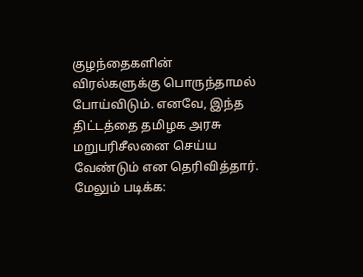குழந்தைகளின் விரல்களுக்கு பொருந்தாமல் போய்விடும். எனவே, இந்த திட்டத்தை தமிழக அரசு மறுபரிசீலனை செய்ய வேண்டும் என தெரிவித்தார்.
மேலும் படிக்க: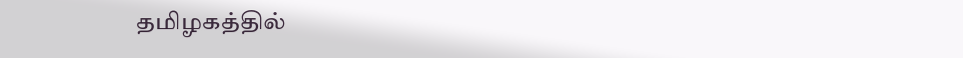தமிழகத்தில்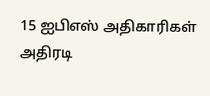15 ஐபிஎஸ் அதிகாரிகள் அதிரடி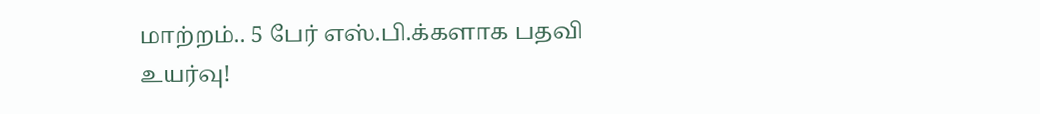மாற்றம்.. 5 பேர் எஸ்.பி.க்களாக பதவி உயர்வு!